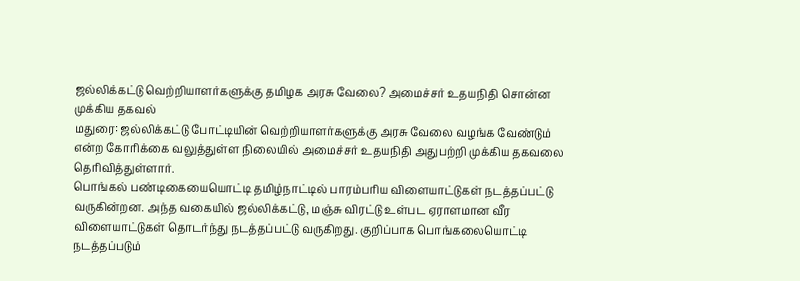ஜல்லிக்கட்டு வெற்றியாளர்களுக்கு தமிழக அரசு வேலை? அமைச்சர் உதயநிதி சொன்ன முக்கிய தகவல்
மதுரை: ஜல்லிக்கட்டு போட்டியின் வெற்றியாளர்களுக்கு அரசு வேலை வழங்க வேண்டும் என்ற கோரிக்கை வலுத்துள்ள நிலையில் அமைச்சர் உதயநிதி அதுபற்றி முக்கிய தகவலை தெரிவித்துள்ளார்.
பொங்கல் பண்டிகையையொட்டி தமிழ்நாட்டில் பாரம்பரிய விளையாட்டுகள் நடத்தப்பட்டு வருகின்றன. அந்த வகையில் ஜல்லிக்கட்டு, மஞ்சு விரட்டு உள்பட ஏராளமான வீர விளையாட்டுகள் தொடர்ந்து நடத்தப்பட்டு வருகிறது. குறிப்பாக பொங்கலையொட்டி நடத்தப்படும்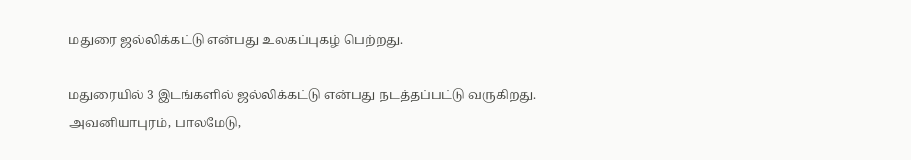மதுரை ஜல்லிக்கட்டு என்பது உலகப்புகழ் பெற்றது.

மதுரையில் 3 இடங்களில் ஜல்லிக்கட்டு என்பது நடத்தப்பட்டு வருகிறது. அவனியாபுரம், பாலமேடு,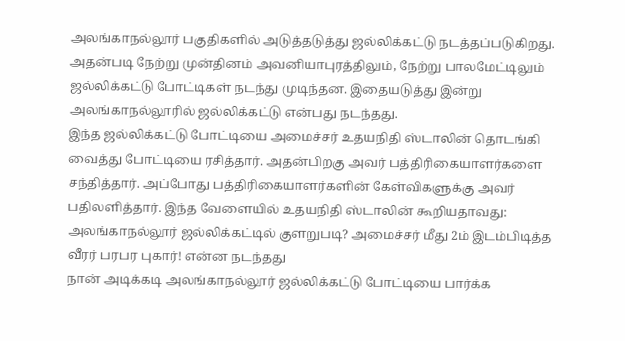அலங்காநல்லூர் பகுதிகளில் அடுத்தடுத்து ஜல்லிக்கட்டு நடத்தப்படுகிறது. அதன்படி நேற்று முன்தினம் அவனியாபுரத்திலும், நேற்று பாலமேட்டிலும் ஜல்லிக்கட்டு போட்டிகள் நடந்து முடிந்தன. இதையடுத்து இன்று அலங்காநல்லூரில் ஜல்லிக்கட்டு என்பது நடந்தது.
இந்த ஜல்லிக்கட்டு போட்டியை அமைச்சர் உதயநிதி ஸ்டாலின் தொடங்கி வைத்து போட்டியை ரசித்தார். அதன்பிறகு அவர் பத்திரிகையாளர்களை சந்தித்தார். அப்போது பத்திரிகையாளர்களின் கேள்விகளுக்கு அவர் பதிலளித்தார். இந்த வேளையில் உதயநிதி ஸ்டாலின் கூறியதாவது:
அலங்காநல்லூர் ஜல்லிக்கட்டில் குளறுபடி? அமைச்சர் மீது 2ம் இடம்பிடித்த வீரர் பரபர புகார்! என்ன நடந்தது
நான் அடிக்கடி அலங்காநல்லூர் ஜல்லிக்கட்டு போட்டியை பார்க்க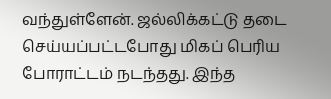வந்துள்ளேன். ஜல்லிக்கட்டு தடை செய்யப்பட்டபோது மிகப் பெரிய போராட்டம் நடந்தது. இந்த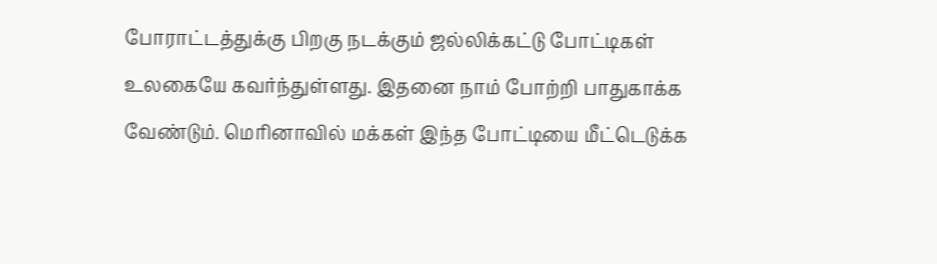போராட்டத்துக்கு பிறகு நடக்கும் ஜல்லிக்கட்டு போட்டிகள் உலகையே கவர்ந்துள்ளது. இதனை நாம் போற்றி பாதுகாக்க வேண்டும். மெரினாவில் மக்கள் இந்த போட்டியை மீட்டெடுக்க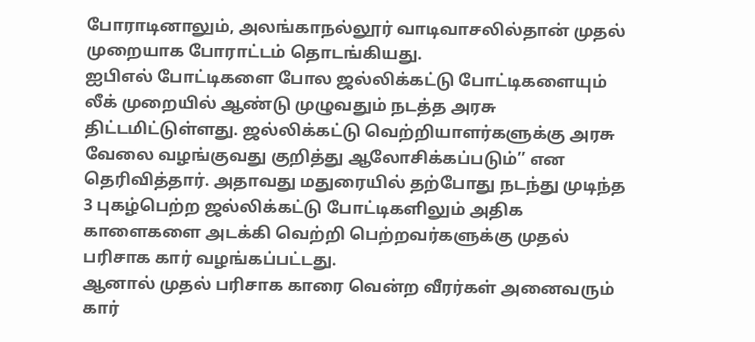போராடினாலும், அலங்காநல்லூர் வாடிவாசலில்தான் முதல் முறையாக போராட்டம் தொடங்கியது.
ஐபிஎல் போட்டிகளை போல ஜல்லிக்கட்டு போட்டிகளையும் லீக் முறையில் ஆண்டு முழுவதும் நடத்த அரசு திட்டமிட்டுள்ளது. ஜல்லிக்கட்டு வெற்றியாளர்களுக்கு அரசு வேலை வழங்குவது குறித்து ஆலோசிக்கப்படும்’’ என தெரிவித்தார். அதாவது மதுரையில் தற்போது நடந்து முடிந்த 3 புகழ்பெற்ற ஜல்லிக்கட்டு போட்டிகளிலும் அதிக காளைகளை அடக்கி வெற்றி பெற்றவர்களுக்கு முதல் பரிசாக கார் வழங்கப்பட்டது.
ஆனால் முதல் பரிசாக காரை வென்ற வீரர்கள் அனைவரும் கார்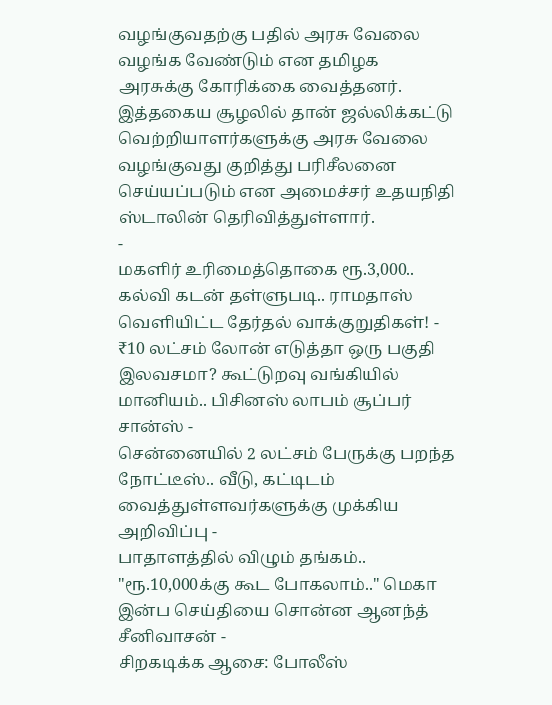வழங்குவதற்கு பதில் அரசு வேலை வழங்க வேண்டும் என தமிழக அரசுக்கு கோரிக்கை வைத்தனர். இத்தகைய சூழலில் தான் ஜல்லிக்கட்டு வெற்றியாளர்களுக்கு அரசு வேலை வழங்குவது குறித்து பரிசீலனை செய்யப்படும் என அமைச்சர் உதயநிதி ஸ்டாலின் தெரிவித்துள்ளார்.
-
மகளிர் உரிமைத்தொகை ரூ.3,000.. கல்வி கடன் தள்ளுபடி.. ராமதாஸ் வெளியிட்ட தேர்தல் வாக்குறுதிகள்! -
₹10 லட்சம் லோன் எடுத்தா ஒரு பகுதி இலவசமா? கூட்டுறவு வங்கியில் மானியம்.. பிசினஸ் லாபம் சூப்பர் சான்ஸ் -
சென்னையில் 2 லட்சம் பேருக்கு பறந்த நோட்டீஸ்.. வீடு, கட்டிடம் வைத்துள்ளவர்களுக்கு முக்கிய அறிவிப்பு -
பாதாளத்தில் விழும் தங்கம்.. "ரூ.10,000க்கு கூட போகலாம்.." மெகா இன்ப செய்தியை சொன்ன ஆனந்த் சீனிவாசன் -
சிறகடிக்க ஆசை: போலீஸ்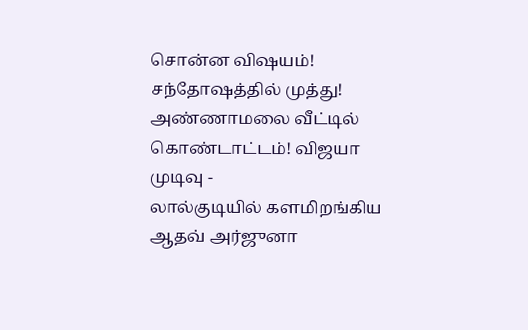சொன்ன விஷயம்! சந்தோஷத்தில் முத்து! அண்ணாமலை வீட்டில் கொண்டாட்டம்! விஜயா முடிவு -
லால்குடியில் களமிறங்கிய ஆதவ் அர்ஜுனா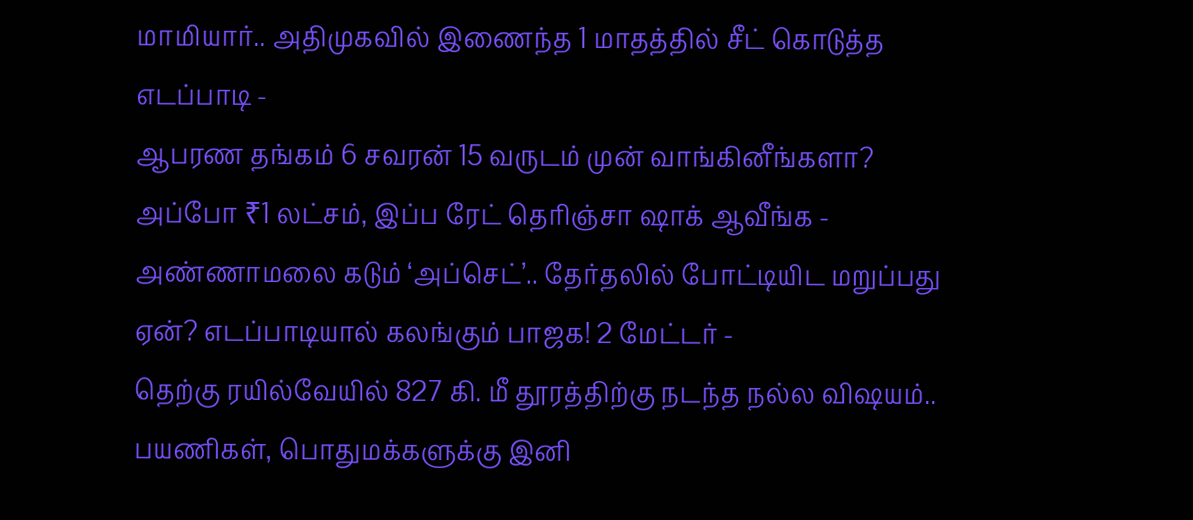மாமியார்.. அதிமுகவில் இணைந்த 1 மாதத்தில் சீட் கொடுத்த எடப்பாடி -
ஆபரண தங்கம் 6 சவரன் 15 வருடம் முன் வாங்கினீங்களா? அப்போ ₹1 லட்சம், இப்ப ரேட் தெரிஞ்சா ஷாக் ஆவீங்க -
அண்ணாமலை கடும் ‘அப்செட்’.. தேர்தலில் போட்டியிட மறுப்பது ஏன்? எடப்பாடியால் கலங்கும் பாஜக! 2 மேட்டர் -
தெற்கு ரயில்வேயில் 827 கி. மீ தூரத்திற்கு நடந்த நல்ல விஷயம்.. பயணிகள், பொதுமக்களுக்கு இனி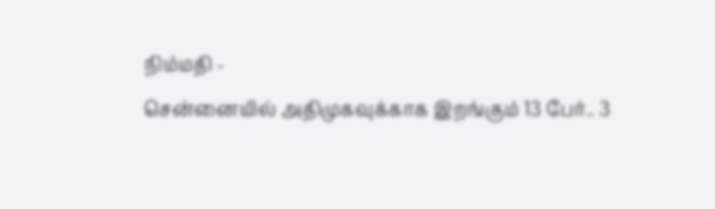நிம்மதி -
சென்னையில் அதிமுகவுக்காக இறங்கும் 13 பேர்.. 3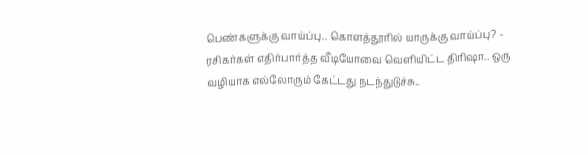பெண்களுக்கு வாய்ப்பு.. கொளத்தூரில் யாருக்கு வாய்ப்பு? -
ரசிகர்கள் எதிர்பார்த்த வீடியோவை வெளியிட்ட திரிஷா.. ஒரு வழியாக எல்லோரும் கேட்டது நடந்துடுச்சு..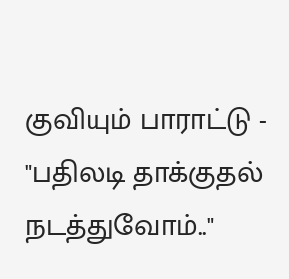குவியும் பாராட்டு -
"பதிலடி தாக்குதல் நடத்துவோம்.."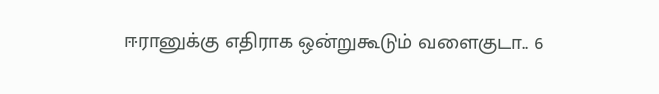ஈரானுக்கு எதிராக ஒன்றுகூடும் வளைகுடா.. 6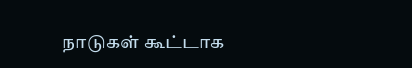நாடுகள் கூட்டாக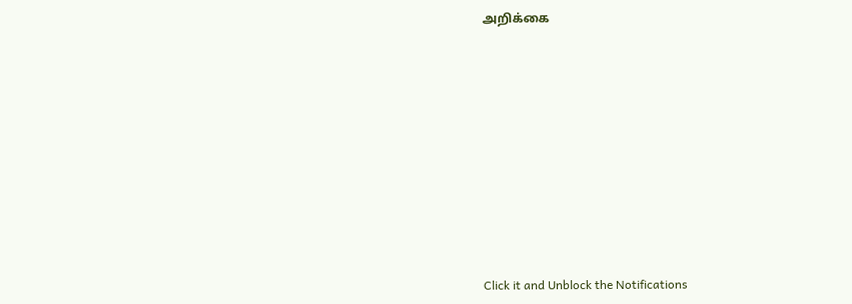அறிக்கை












Click it and Unblock the Notifications